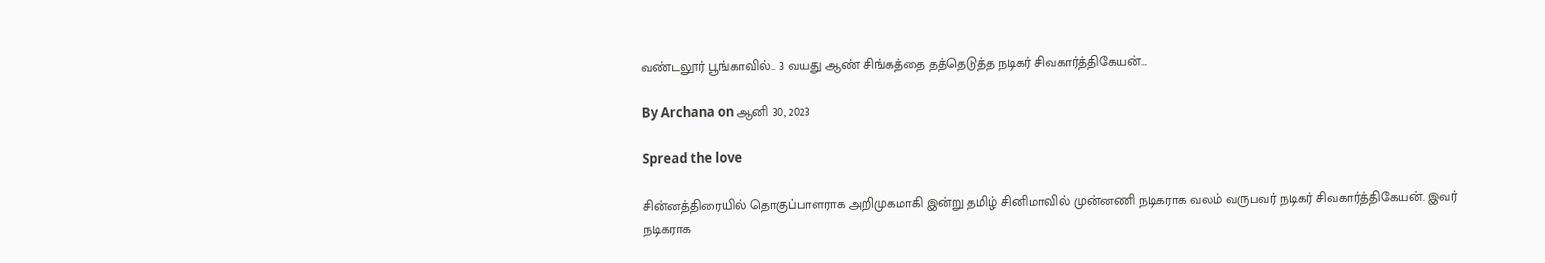வண்டலூர் பூங்காவில்.. 3 வயது ஆண் சிங்கத்தை தத்தெடுத்த நடிகர் சிவகார்த்திகேயன்…

By Archana on ஆனி 30, 2023

Spread the love

சின்னத்திரையில் தொகுப்பாளராக அறிமுகமாகி இன்று தமிழ் சினிமாவில் முன்னணி நடிகராக வலம் வருபவர் நடிகர் சிவகார்த்திகேயன். இவர் நடிகராக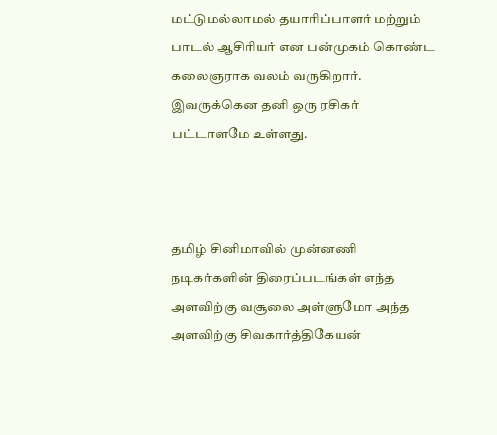மட்டுமல்லாமல் தயாரிப்பாளர் மற்றும் பாடல் ஆசிரியர் என பன்முகம் கொண்ட கலைஞராக வலம் வருகிறார். இவருக்கென தனி ஒரு ரசிகர் பட்டாளமே உள்ளது.



தமிழ் சினிமாவில் முன்னணி நடிகர்களின் திரைப்படங்கள் எந்த அளவிற்கு வசூலை அள்ளுமோ அந்த அளவிற்கு சிவகார்த்திகேயன்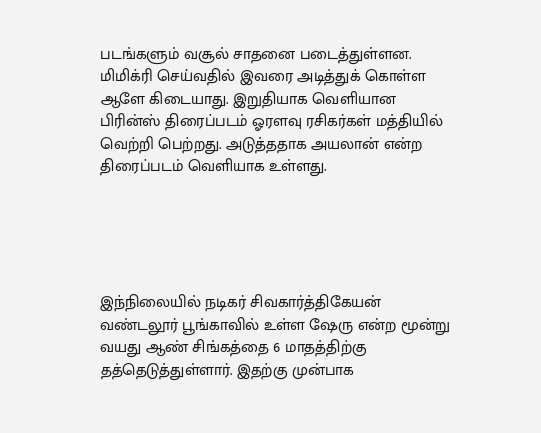படங்களும் வசூல் சாதனை படைத்துள்ளன. மிமிக்ரி செய்வதில் இவரை அடித்துக் கொள்ள ஆளே கிடையாது. இறுதியாக வெளியான பிரின்ஸ் திரைப்படம் ஓரளவு ரசிகர்கள் மத்தியில் வெற்றி பெற்றது. அடுத்ததாக அயலான் என்ற திரைப்படம் வெளியாக உள்ளது.





இந்நிலையில் நடிகர் சிவகார்த்திகேயன் வண்டலூர் பூங்காவில் உள்ள ஷேரு என்ற மூன்று வயது ஆண் சிங்கத்தை 6 மாதத்திற்கு தத்தெடுத்துள்ளார். இதற்கு முன்பாக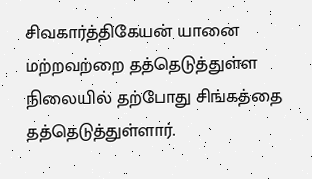சிவகார்த்திகேயன் யானை மற்றவற்றை தத்தெடுத்துள்ள நிலையில் தற்போது சிங்கத்தை தத்தெடுத்துள்ளார்.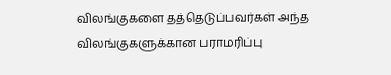விலங்குகளை தத்தெடுப்பவர்கள் அந்த விலங்குகளுக்கான பராமரிப்பு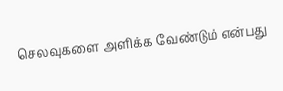செலவுகளை அளிக்க வேண்டும் என்பது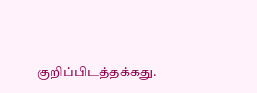குறிப்பிடத்தக்கது.